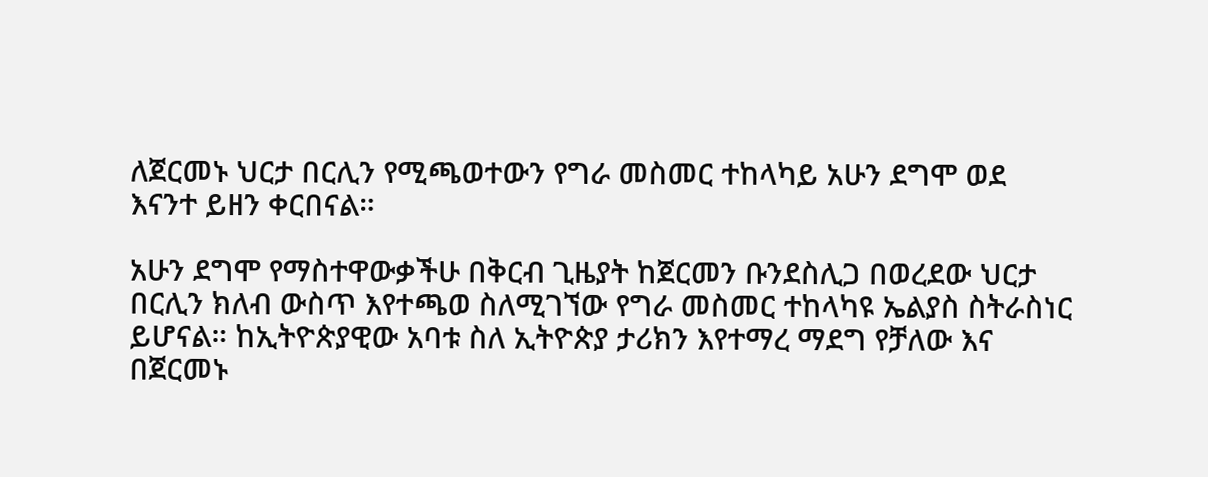ለጀርመኑ ህርታ በርሊን የሚጫወተውን የግራ መስመር ተከላካይ አሁን ደግሞ ወደ እናንተ ይዘን ቀርበናል።

አሁን ደግሞ የማስተዋውቃችሁ በቅርብ ጊዜያት ከጀርመን ቡንደስሊጋ በወረደው ህርታ በርሊን ክለብ ውስጥ እየተጫወ ስለሚገኘው የግራ መስመር ተከላካዩ ኤልያስ ስትራስነር ይሆናል። ከኢትዮጵያዊው አባቱ ስለ ኢትዮጵያ ታሪክን እየተማረ ማደግ የቻለው እና በጀርመኑ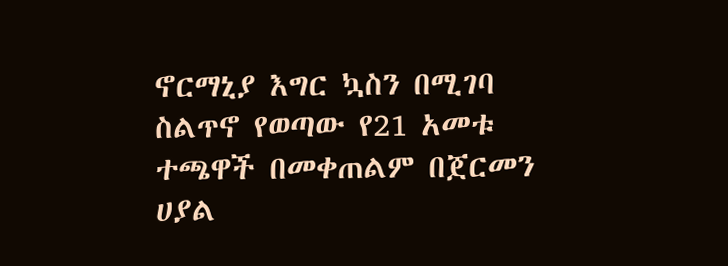ኖርማኒያ እግር ኳስን በሚገባ ስልጥኖ የወጣው የ21 አመቱ ተጫዋች በመቀጠልም በጀርመን ሀያል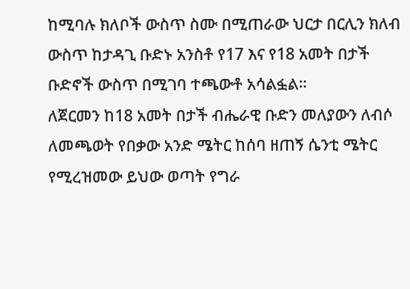ከሚባሉ ክለቦች ውስጥ ስሙ በሚጠራው ህርታ በርሊን ክለብ ውስጥ ከታዳጊ ቡድኑ አንስቶ የ17 እና የ18 አመት በታች ቡድኖች ውስጥ በሚገባ ተጫውቶ አሳልፏል።
ለጀርመን ከ18 አመት በታች ብሔራዊ ቡድን መለያውን ለብሶ ለመጫወት የበቃው አንድ ሜትር ከሰባ ዘጠኝ ሴንቲ ሜትር የሚረዝመው ይህው ወጣት የግራ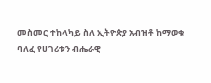መስመር ተከላካይ ስለ ኢትዮጵያ አብዝቶ ከማወቁ ባለፈ የሀገሪቱን ብሔራዊ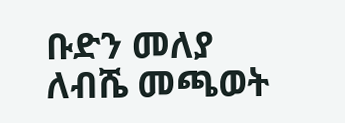ቡድን መለያ ለብሼ መጫወት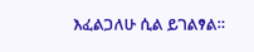እፈልጋለሁ ሲል ይገልፃል።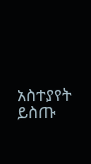አስተያየት ይስጡ